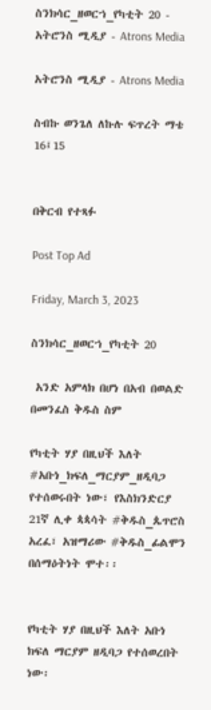ስንክሳር_ዘወርኀ_የካቲት 20 - አትሮንስ ሚዲያ - Atrons Media

አትሮንስ ሚዲያ - Atrons Media

ስብኩ ወንጌለ ለኩሉ ፍጥረት ማቴ 16፤15


በቅርብ የተጻፉ

Post Top Ad

Friday, March 3, 2023

ስንክሳር_ዘወርኀ_የካቲት 20

 አንድ አምላክ በሆነ በአብ በወልድ በመንፈስ ቅዱስ ስም

የካቲት ሃያ በዚህች እለት #አቡነ_ክፍለ_ማርያም_ዘዲባጋ የተሰወሩበት ነው፣ የእስክንድርያ 21ኛ ሊቀ ጳጳሳት #ቅዱስ_ጴጥሮስ አረፈ፣ አዝማሪው #ቅዱስ_ፊልሞን በሰማዕትነት ሞተ፡፡


የካቲት ሃያ በዚህች እለት አቡነ ክፍለ ማርያም ዘዲባጋ የተሰወረበት ነው፡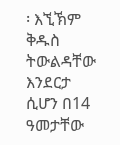፡ እኚኽም ቅዱስ ትውልዳቸው እንደርታ ሲሆን በ14 ዓመታቸው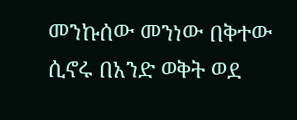መንኩሰው መንነው በቅተው ሲኖሩ በአንድ ወቅት ወደ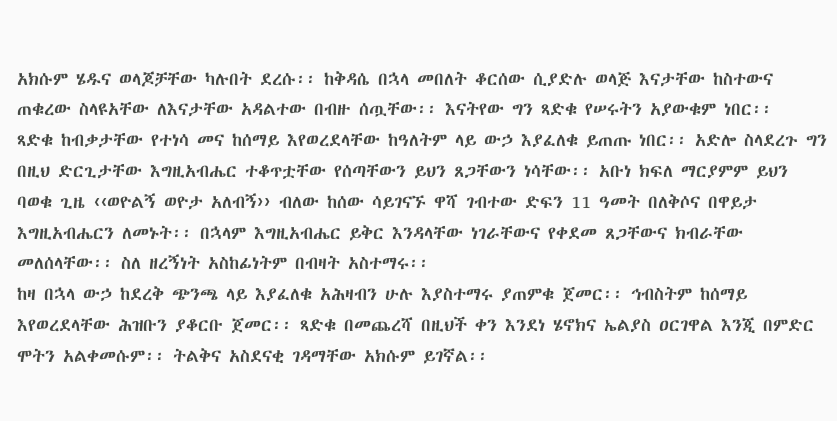አክሱም ሄዱና ወላጆቻቸው ካሉበት ደረሱ፡፡ ከቅዳሴ በኋላ መበለት ቆርሰው ሲያድሉ ወላጅ እናታቸው ከስተውና ጠቁረው ስላዩአቸው ለእናታቸው አዳልተው በብዙ ሰጧቸው፡፡ እናትየው ግን ጻድቁ የሠሩትን አያውቁም ነበር፡፡
ጻድቁ ከብቃታቸው የተነሳ መና ከሰማይ እየወረደላቸው ከዓለትም ላይ ውኃ እያፈለቁ ይጠጡ ነበር፡፡ አድሎ ስላደረጉ ግን በዚህ ድርጊታቸው እግዚአብሔር ተቆጥቷቸው የሰጣቸውን ይህን ጸጋቸውን ነሳቸው፡፡ አቡነ ክፍለ ማርያምም ይህን ባወቁ ጊዜ ‹‹ወዮልኝ ወዮታ አለብኝ›› ብለው ከሰው ሳይገናኙ ዋሻ ገብተው ድፍን 11 ዓመት በለቅሶና በዋይታ እግዚአብሔርን ለመኑት፡፡ በኋላም እግዚአብሔር ይቅር እንዳላቸው ነገራቸውና የቀደመ ጸጋቸውና ክብራቸው መለሰላቸው፡፡ ስለ ዘረኝነት አስከፊነትም በብዛት አስተማሩ፡፡
ከዛ በኋላ ውኃ ከደረቅ ጭንጫ ላይ እያፈለቁ አሕዛብን ሁሉ እያስተማሩ ያጠምቁ ጀመር፡፡ ኅብስትም ከሰማይ እየወረደላቸው ሕዝቡን ያቆርቡ ጀመር፡፡ ጻድቁ በመጨረሻ በዚህች ቀን እንደነ ሄኖክና ኤልያስ ዐርገዋል እንጂ በምድር ሞትን አልቀመሱም፡፡ ትልቅና አስደናቂ ገዳማቸው አክሱም ይገኛል፡፡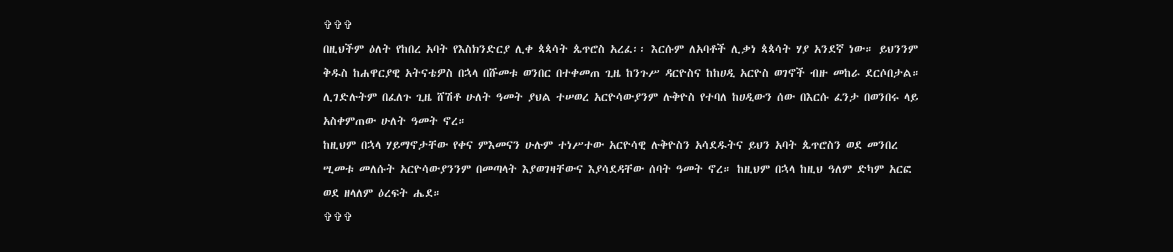✞✞✞
በዚህችም ዕለት የከበረ አባት የእስክንድርያ ሊቀ ጳጳሳት ጴጥሮስ አረፈ፡፡ እርሱም ለአባቶች ሊቃነ ጳጳሳት ሃያ አንደኛ ነው። ይህንንም ቅዱስ ከሐዋርያዊ አትናቴዎስ በኋላ በሹመቱ ወንበር በተቀመጠ ጊዜ ከንጉሥ ዳርዮስና ከከሀዲ አርዮስ ወገኖች ብዙ መከራ ደርሶበታል።
ሊገድሉትም በፈለጉ ጊዜ ሸሽቶ ሁለት ዓመት ያህል ተሠወረ አርዮሳውያንም ሉቅዮስ የተባለ ከሀዲውን ሰው በእርሱ ፈንታ በወንበሩ ላይ አስቀምጠው ሁለት ዓመት ኖረ።
ከዚህም በኋላ ሃይማኖታቸው የቀና ምእመናን ሁሉም ተነሥተው አርዮሳዊ ሉቅዮስን አሳደዱትና ይህን አባት ጴጥሮስን ወደ መንበረ ሢመቱ መለሱት አርዮሳውያንንም በመጣላት እያወገዛቸውና እያሳደዳቸው ሰባት ዓመት ኖረ። ከዚህም በኋላ ከዚህ ዓለም ድካም አርፎ ወደ ዘላለም ዕረፍት ሔደ።
✞✞✞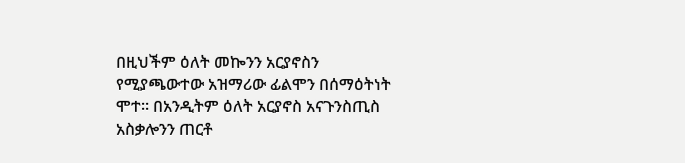በዚህችም ዕለት መኰንን አርያኖስን የሚያጫውተው አዝማሪው ፊልሞን በሰማዕትነት ሞተ። በአንዲትም ዕለት አርያኖስ አናጉንስጢስ አስቃሎንን ጠርቶ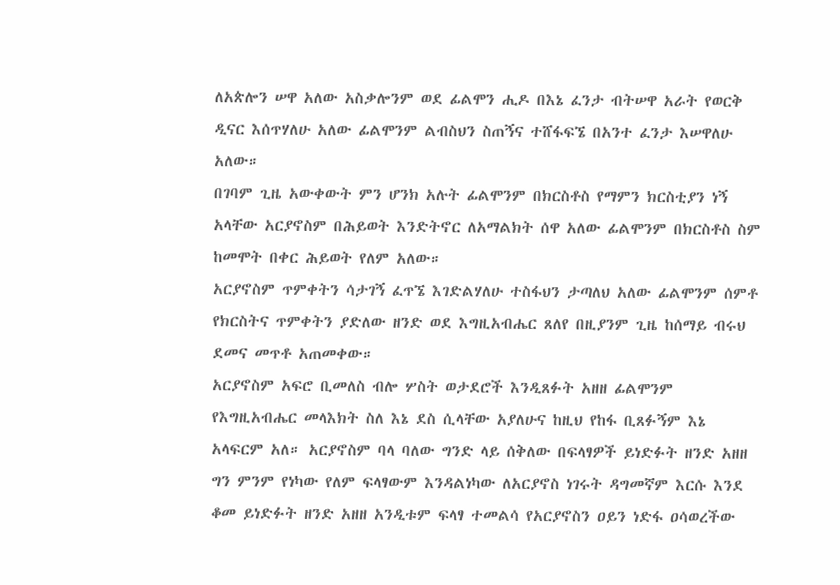ለአጵሎን ሠዋ አለው አስቃሎንም ወደ ፊልሞን ሒዶ በእኔ ፈንታ ብትሠዋ አራት የወርቅ ዲናር እሰጥሃለሁ አለው ፊልሞንም ልብስህን ስጠኝና ተሸፋፍኜ በአንተ ፈንታ እሠዋለሁ አለው።
በገባም ጊዜ አውቀውት ምን ሆንክ አሉት ፊልሞንም በክርስቶስ የማምን ክርስቲያን ነኝ አላቸው አርያኖስም በሕይወት እንድትኖር ለአማልክት ሰዋ አለው ፊልሞንም በክርስቶስ ስም ከመሞት በቀር ሕይወት የለም አለው።
አርያኖስም ጥምቀትን ሳታገኝ ፈጥኜ እገድልሃለሁ ተስፋህን ታጣለህ አለው ፊልሞንም ሰምቶ የክርስትና ጥምቀትን ያድለው ዘንድ ወደ እግዚአብሔር ጸለየ በዚያንም ጊዜ ከሰማይ ብሩህ ደመና መጥቶ አጠመቀው።
አርያኖስም አፍሮ ቢመለስ ብሎ ሦስት ወታደሮች እንዲጸፉት አዘዘ ፊልሞንም የእግዚአብሔር መላእክት ስለ እኔ ደስ ሲላቸው አያለሁና ከዚህ የከፋ ቢጸፉኝም እኔ አላፍርም አለ። አርያኖስም ባላ ባለው ግንድ ላይ ሰቅለው በፍላፃዎች ይነድፉት ዘንድ አዘዘ ግን ምንም የነካው የለም ፍላፃውም እንዳልነካው ለአርያኖስ ነገሩት ዳግመኛም እርሱ እንደ ቆመ ይነድፉት ዘንድ አዘዘ አንዲቱም ፍላፃ ተመልሳ የአርያኖስን ዐይን ነድፋ ዐሳወረችው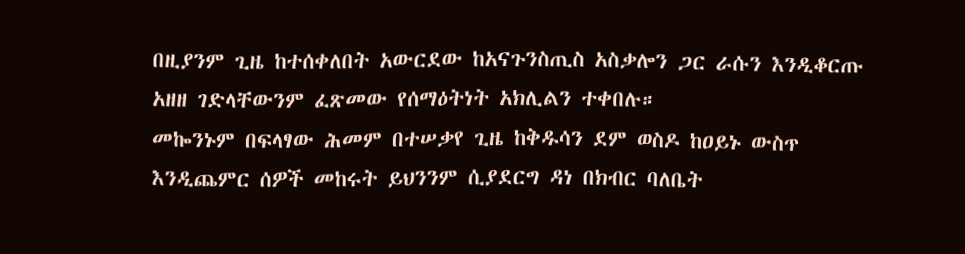በዚያንም ጊዜ ከተሰቀለበት አውርደው ከአናጉንስጢስ አስቃሎን ጋር ራሱን እንዲቆርጡ አዘዘ ገድላቸውንም ፈጽመው የሰማዕትነት አክሊልን ተቀበሉ።
መኰንኑም በፍላፃው ሕመም በተሠቃየ ጊዜ ከቅዱሳን ደም ወስዶ ከዐይኑ ውስጥ እንዲጨምር ሰዎች መከሩት ይህንንም ሲያደርግ ዳነ በክብር ባለቤት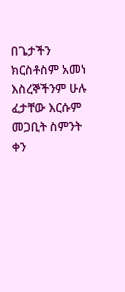በጌታችን ክርስቶስም አመነ እስረኞችንም ሁሉ ፈታቸው እርሱም መጋቢት ስምንት ቀን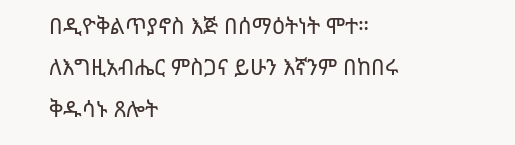በዲዮቅልጥያኖስ እጅ በሰማዕትነት ሞተ።
ለእግዚአብሔር ምስጋና ይሁን እኛንም በከበሩ ቅዱሳኑ ጸሎት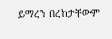ይማረን በረከታቸውም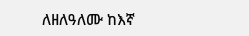ለዘለዓለሙ ከእኛ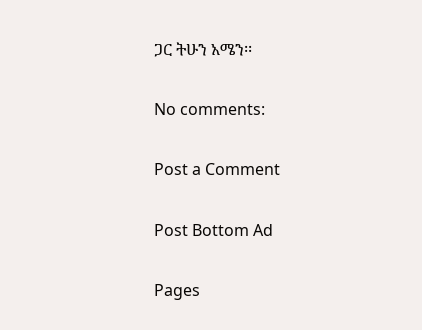ጋር ትሁን አሜን፡፡

No comments:

Post a Comment

Post Bottom Ad

Pages